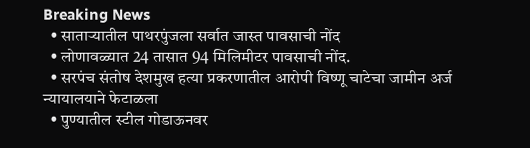Breaking News
  • साताऱ्यातील पाथरपुंजला सर्वात जास्त पावसाची नोंद
  • लोणावळ्यात 24 तासात 94 मिलिमीटर पावसाची नोंद.
  • सरपंच संतोष देशमुख हत्या प्रकरणातील आरोपी विष्णू चाटेचा जामीन अर्ज न्यायालयाने फेटाळला
  • पुण्यातील स्टील गोडाऊनवर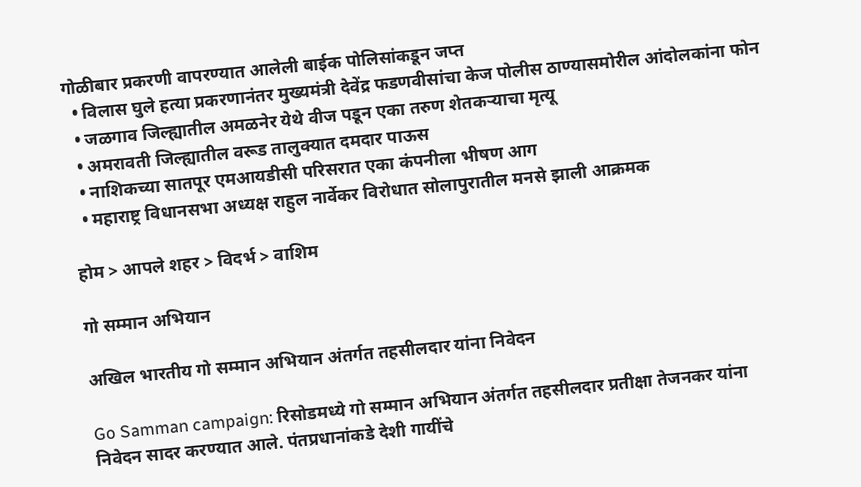गोळीबार प्रकरणी वापरण्यात आलेली बाईक पोलिसांकडून जप्त
  • विलास घुले हत्या प्रकरणानंतर मुख्यमंत्री देवेंद्र फडणवीसांचा केज पोलीस ठाण्यासमोरील आंदोलकांना फोन
  • जळगाव जिल्ह्यातील अमळनेर येथे वीज पडून एका तरुण शेतकऱ्याचा मृत्यू
  • अमरावती जिल्ह्यातील वरूड तालुक्यात दमदार पाऊस
  • नाशिकच्या सातपूर एमआयडीसी परिसरात एका कंपनीला भीषण आग
  • महाराष्ट्र विधानसभा अध्यक्ष राहुल नार्वेकर विरोधात सोलापुरातील मनसे झाली आक्रमक

होम > आपले शहर > विदर्भ > वाशिम

गो सम्मान अभियान

अखिल भारतीय गो सम्मान अभियान अंतर्गत तहसीलदार यांना निवेदन

Go Samman campaign: रिसोडमध्ये गो सम्मान अभियान अंतर्गत तहसीलदार प्रतीक्षा तेजनकर यांना निवेदन सादर करण्यात आले. पंतप्रधानांकडे देशी गायींचे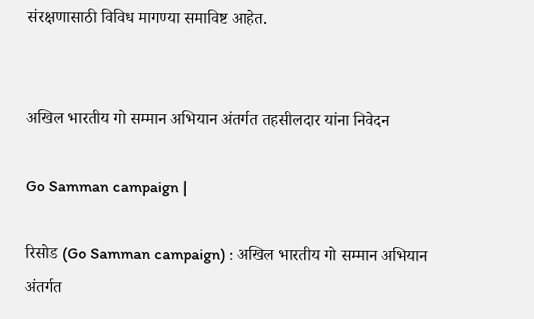संरक्षणासाठी विविध मागण्या समाविष्ट आहेत.


अखिल भारतीय गो सम्मान अभियान अंतर्गत तहसीलदार यांना निवेदन

Go Samman campaign |

रिसोड (Go Samman campaign) : अखिल भारतीय गो सम्मान अभियान अंतर्गत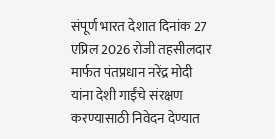संपूर्ण भारत देशात दिनांक 27 एप्रिल 2026 रोजी तहसीलदार  मार्फत पंतप्रधान नरेंद्र मोदी यांना देशी गाईंचे संरक्षण करण्यासाठी निवेदन देण्यात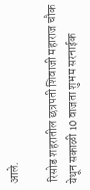आले.

 रिसोड शहरातील छत्रपती शिवाजी महाराज चौक येथून सकाळी 10 वाजता शुभम सरनाईक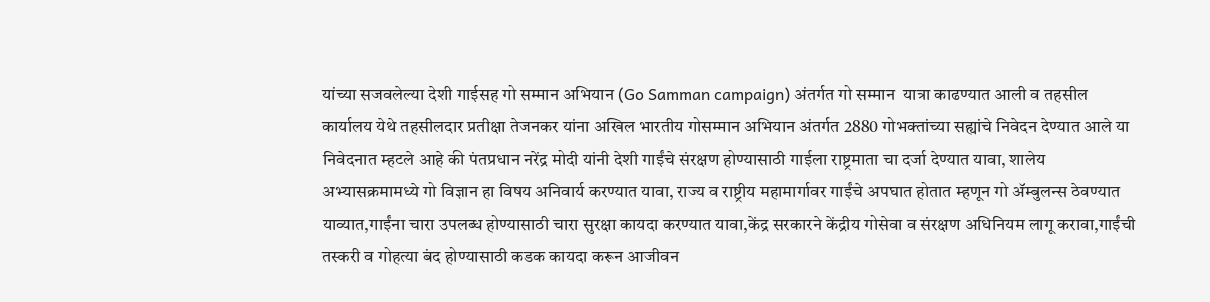यांच्या सजवलेल्या देशी गाईसह गो सम्मान अभियान (Go Samman campaign) अंतर्गत गो सम्मान  यात्रा काढण्यात आली व तहसील कार्यालय येथे तहसीलदार प्रतीक्षा तेजनकर यांना अखिल भारतीय गोसम्मान अभियान अंतर्गत 2880 गोभक्तांच्या सह्यांचे निवेदन देण्यात आले या निवेदनात म्हटले आहे की पंतप्रधान नरेंद्र मोदी यांनी देशी गाईंचे संरक्षण होण्यासाठी गाईला राष्ट्रमाता चा दर्जा देण्यात यावा, शालेय अभ्यासक्रमामध्ये गो विज्ञान हा विषय अनिवार्य करण्यात यावा, राज्य व राष्ट्रीय महामार्गावर गाईंचे अपघात होतात म्हणून गो ॲम्बुलन्स ठेवण्यात याव्यात,गाईंना चारा उपलब्ध होण्यासाठी चारा सुरक्षा कायदा करण्यात यावा,केंद्र सरकारने केंद्रीय गोसेवा व संरक्षण अधिनियम लागू करावा,गाईंची तस्करी व गोहत्या बंद होण्यासाठी कडक कायदा करून आजीवन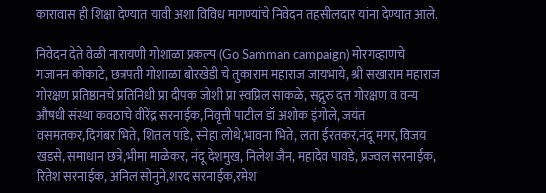कारावास ही शिक्षा देण्यात यावी अशा विविध मागण्यांचे निवेदन तहसीलदार यांना देण्यात आले.

निवेदन देते वेळी नारायणी गोशाळा प्रकल्प (Go Samman campaign) मोरगव्हाणचे  गजानन कोकाटे, छत्रपती गोशाळा बोरखेडी चे तुकाराम महाराज जायभाये, श्री सखाराम महाराज गोरक्षण प्रतिष्ठानचे प्रतिनिधी प्रा दीपक जोशी प्रा स्वप्निल साकळे, सद्गुरु दत्त गोरक्षण व वन्य औषधी संस्था कवठाचे वीरेंद्र सरनाईक,निवृत्ती पाटील डॉ अशोक इंगोले, जयंत वसमतकर,दिगंबर भिते, शितल पांडे, स्नेहा लोथे,भावना भिते, लता ईरतकर,नंदू मगर, विजय खडसे, समाधान छत्रे,भीमा माळेकर, नंदू देशमुख, निलेश जैन, महादेव पावडे, प्रज्वल सरनाईक, रितेश सरनाईक, अनिल सोनुने,शरद सरनाईक,रमेश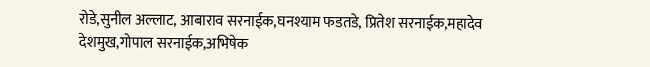रोडे,सुनील अल्लाट, आबाराव सरनाईक,घनश्याम फडतडे, प्रितेश सरनाईक,महादेव देशमुख,गोपाल सरनाईक,अभिषेक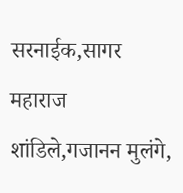सरनाईक,सागर महाराज शांडिले,गजानन मुलंगे,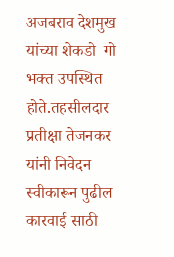अजबराव देशमुख यांच्या शेकडो  गो भक्त उपस्थित होते.तहसीलदार प्रतीक्षा तेजनकर यांनी निवेदन स्वीकारून पुढील कारवाई साठी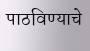पाठविण्याचे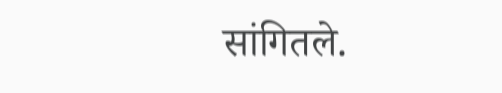सांगितले.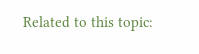Related to this topic: